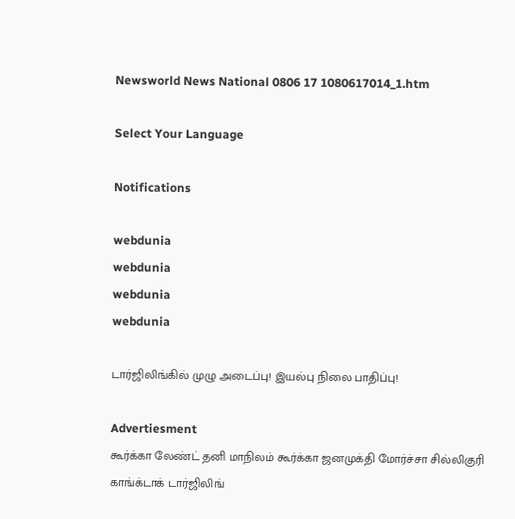Newsworld News National 0806 17 1080617014_1.htm

Select Your Language

Notifications

webdunia
webdunia
webdunia
webdunia

டார்ஜிலிங்கில் முழு அடைப்பு! இயல்பு நிலை பாதிப்பு!

Advertiesment
கூர்க்கா லேண்ட் தனி மாநிலம் கூர்க்கா ஜனமுக்தி மோர்ச்சா சில்லிகுரி காங்க்டாக் டார்ஜிலிங்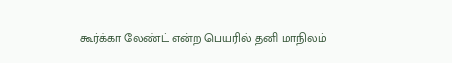கூர்க்கா லேண்ட் என்ற பெயரில் தனி மாநிலம்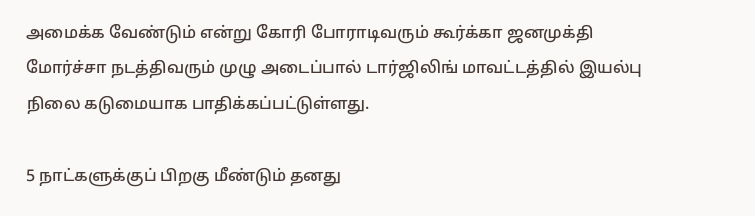அமைக்க வேண்டும் என்று கோரி போராடிவரும் கூர்க்கா ஜனமுக்தி மோர்ச்சா நடத்திவரும் முழு அடைப்பால் டார்ஜிலிங் மாவட்டத்தில் இயல்பு நிலை கடுமையாக பாதிக்கப்பட்டுள்ளது.

5 நாட்களுக்குப் பிறகு மீண்டும் தனது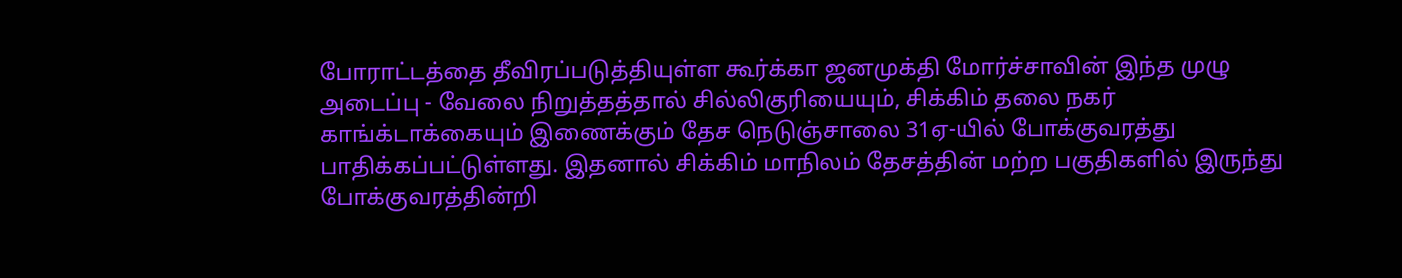போராட்டத்தை தீவிரப்படுத்தியுள்ள கூர்க்கா ஜனமுக்தி மோர்ச்சாவின் இந்த முழு அடைப்பு - வேலை நிறுத்தத்தால் சில்லிகுரியையும், சிக்கிம் தலை நகர் காங்க்டாக்கையும் இணைக்கும் தேச நெடுஞ்சாலை 31ஏ-யில் போக்குவரத்து பாதிக்கப்பட்டுள்ளது. இதனால் சிக்கிம் மாநிலம் தேசத்தின் மற்ற பகுதிகளில் இருந்து போக்குவரத்தின்றி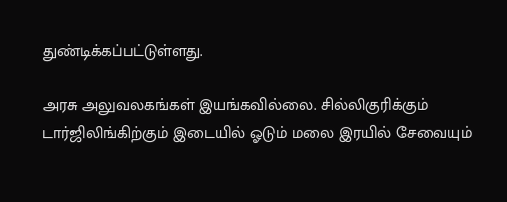துண்டிக்கப்பட்டுள்ளது.

அரசு அலுவலகங்கள் இயங்கவில்லை. சில்லிகுரிக்கும் டார்ஜிலிங்கிற்கும் இடையில் ஓடும் மலை இரயில் சேவையும்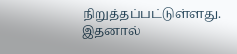நிறுத்தப்பட்டுள்ளது. இதனால்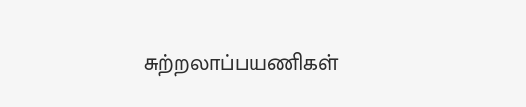சுற்றலாப்பயணிகள்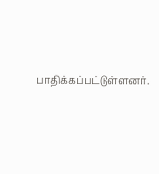பாதிக்கப்பட்டுள்ளனர்.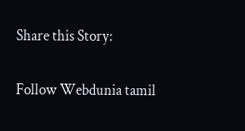Share this Story:

Follow Webdunia tamil